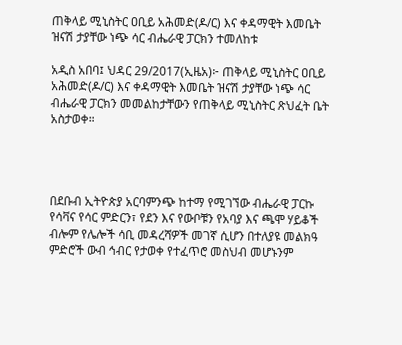ጠቅላይ ሚኒስትር ዐቢይ አሕመድ(ዶ/ር) እና ቀዳማዊት እመቤት ዝናሽ ታያቸው ነጭ ሳር ብሔራዊ ፓርክን ተመለከቱ

አዲስ አበባ፤ ህዳር 29/2017(ኢዜአ)፦ ጠቅላይ ሚኒስትር ዐቢይ አሕመድ(ዶ/ር) እና ቀዳማዊት እመቤት ዝናሽ ታያቸው ነጭ ሳር ብሔራዊ ፓርክን መመልከታቸውን የጠቅላይ ሚኒስትር ጽህፈት ቤት አስታወቀ።




በደቡብ ኢትዮጵያ አርባምንጭ ከተማ የሚገኘው ብሔራዊ ፓርኩ የሳቫና የሳር ምድርን፣ የደን እና የውቦቹን የአባያ እና ጫሞ ሃይቆች ብሎም የሌሎች ሳቢ መዳረሻዎች መገኛ ሲሆን በተለያዩ መልክዓ ምድሮች ውብ ኅብር የታወቀ የተፈጥሮ መስህብ መሆኑንም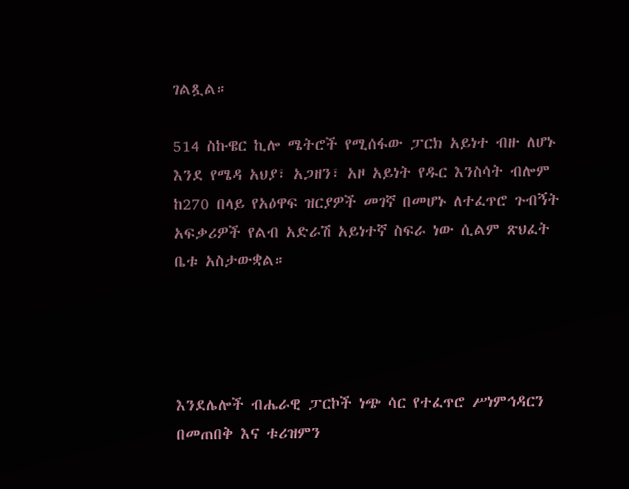ገልጿል።

514 ስኩዌር ኪሎ ሜትሮች የሚሰፋው ፓርክ አይነተ ብዙ ለሆኑ እንደ የሜዳ አህያ፣ አጋዘን፣ አዞ አይነት የዱር እንስሳት ብሎም ከ270 በላይ የአዕዋፍ ዝርያዎች መገኛ በመሆኑ ለተፈጥሮ ጉብኝት አፍቃሪዎች የልብ አድራሽ አይነተኛ ስፍራ ነው ሲልም ጽህፈት ቤቱ አስታውቋል።




እንደሌሎች ብሔራዊ ፓርኮች ነጭ ሳር የተፈጥሮ ሥነምኅዳርን በመጠበቅ እና ቱሪዝምን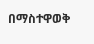በማስተዋወቅ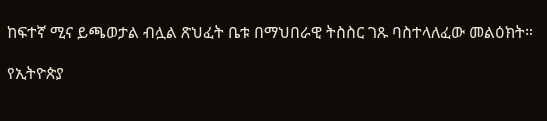ከፍተኛ ሚና ይጫወታል ብሏል ጽህፈት ቤቱ በማህበራዊ ትስስር ገጹ ባስተላለፈው መልዕክት።

የኢትዮጵያ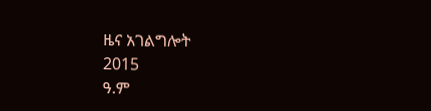ዜና አገልግሎት
2015
ዓ.ም